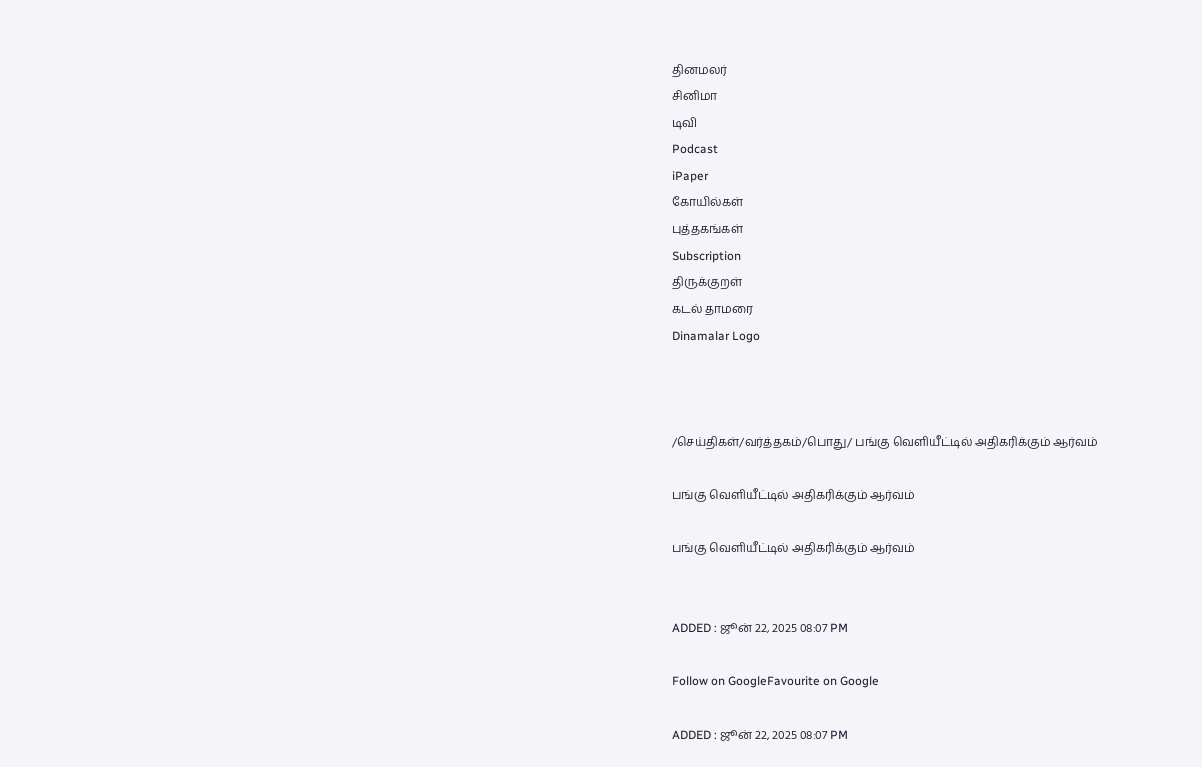தினமலர்
சினிமா
டிவி
Podcast
iPaper
கோயில்கள்
புத்தகங்கள்
Subscription
திருக்குறள்
கடல் தாமரை
Dinamalar Logo



/செய்திகள்/வர்த்தகம்/பொது/ பங்கு வெளியீட்டில் அதிகரிக்கும் ஆர்வம்

பங்கு வெளியீட்டில் அதிகரிக்கும் ஆர்வம்

பங்கு வெளியீட்டில் அதிகரிக்கும் ஆர்வம்


ADDED : ஜூன் 22, 2025 08:07 PM

Follow on GoogleFavourite on Google

ADDED : ஜூன் 22, 2025 08:07 PM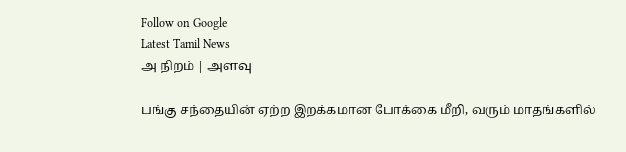Follow on Google
Latest Tamil News
அ நிறம் | அளவு

பங்கு சந்தையின் ஏற்ற இறக்கமான போக்கை மீறி, வரும் மாதங்களில்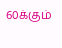60க்கும்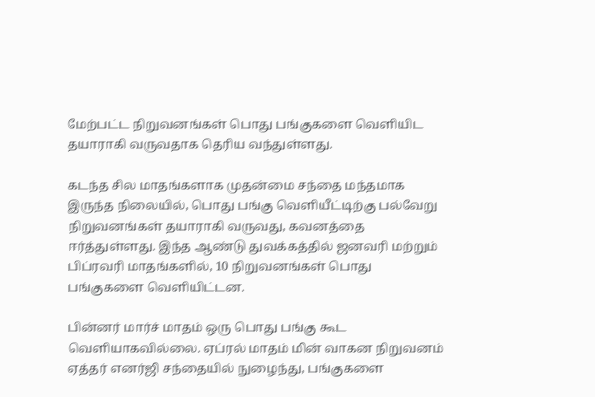மேற்பட்ட நிறுவனங்கள் பொது பங்குகளை வெளியிட தயாராகி வருவதாக தெரிய வந்துள்ளது.

கடந்த சில மாதங்களாக முதன்மை சந்தை மந்தமாக இருந்த நிலையில், பொது பங்கு வெளியீட்டிற்கு பல்வேறு நிறுவனங்கள் தயாராகி வருவது, கவனத்தை ஈர்த்துள்ளது. இந்த ஆண்டு துவக்கத்தில் ஜனவரி மற்றும் பிப்ரவரி மாதங்களில், 10 நிறுவனங்கள் பொது பங்குகளை வெளியிட்டன.

பின்னர் மார்ச் மாதம் ஒரு பொது பங்கு கூட வெளியாகவில்லை. ஏப்ரல் மாதம் மின் வாகன நிறுவனம் ஏத்தர் எனர்ஜி சந்தையில் நுழைந்து, பங்குகளை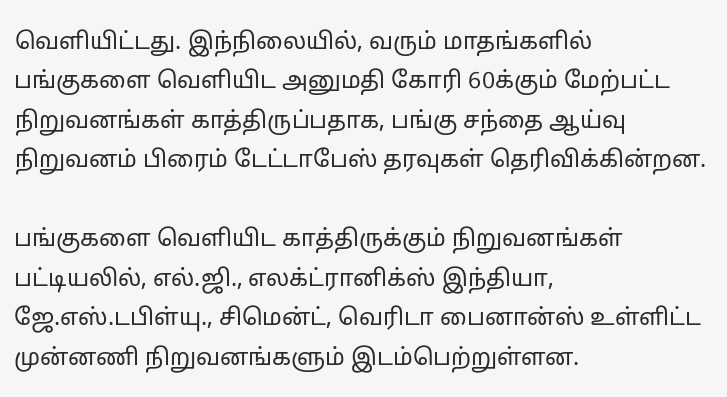வெளியிட்டது. இந்நிலையில், வரும் மாதங்களில் பங்குகளை வெளியிட அனுமதி கோரி 60க்கும் மேற்பட்ட நிறுவனங்கள் காத்திருப்பதாக, பங்கு சந்தை ஆய்வு நிறுவனம் பிரைம் டேட்டாபேஸ் தரவுகள் தெரிவிக்கின்றன.

பங்குகளை வெளியிட காத்திருக்கும் நிறுவனங்கள் பட்டியலில், எல்.ஜி., எலக்ட்ரானிக்ஸ் இந்தியா, ஜே.எஸ்.டபிள்யு., சிமென்ட், வெரிடா பைனான்ஸ் உள்ளிட்ட முன்னணி நிறுவனங்களும் இடம்பெற்றுள்ளன.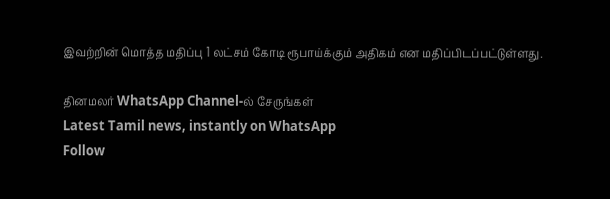இவற்றின் மொத்த மதிப்பு 1 லட்சம் கோடி ரூபாய்க்கும் அதிகம் என மதிப்பிடப்பட்டுள்ளது.

தினமலர் WhatsApp Channel-ல் சேருங்கள்
Latest Tamil news, instantly on WhatsApp
Follow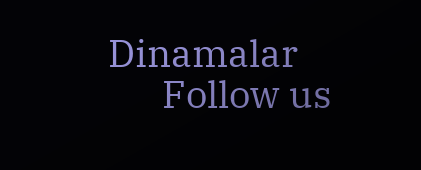Dinamalar
      Follow us